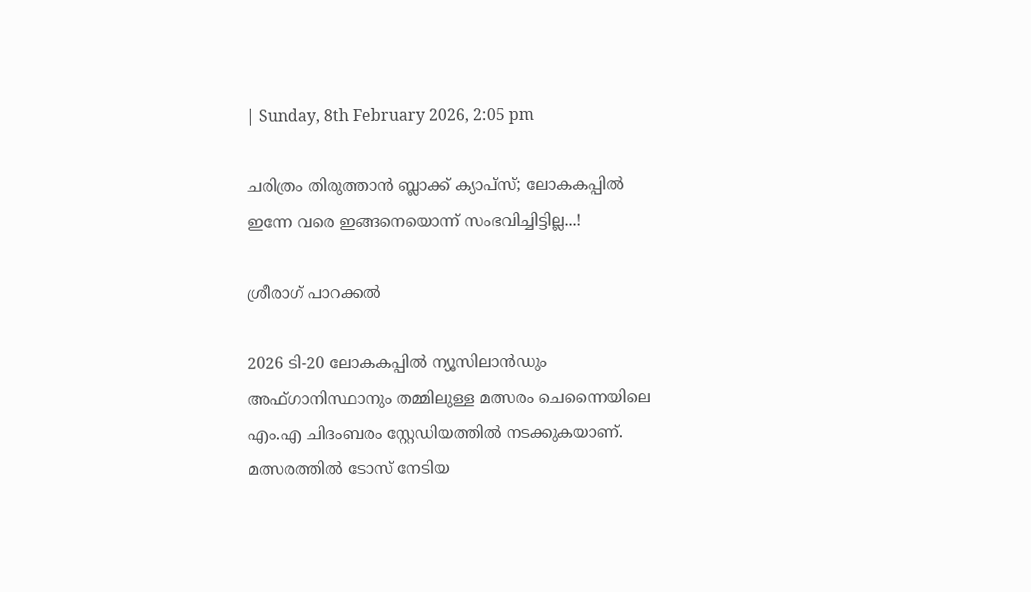| Sunday, 8th February 2026, 2:05 pm

ചരിത്രം തിരുത്താന്‍ ബ്ലാക്ക് ക്യാപ്‌സ്; ലോകകപ്പില്‍ ഇന്നേ വരെ ഇങ്ങനെയൊന്ന് സംഭവിച്ചിട്ടില്ല...!

ശ്രീരാഗ് പാറക്കല്‍

2026 ടി-20 ലോകകപ്പില്‍ ന്യൂസിലാന്‍ഡും അഫ്ഗാനിസ്ഥാനും തമ്മിലുള്ള മത്സരം ചെന്നൈയിലെ എം.എ ചിദംബരം സ്റ്റേഡിയത്തില്‍ നടക്കുകയാണ്. മത്സരത്തില്‍ ടോസ് നേടിയ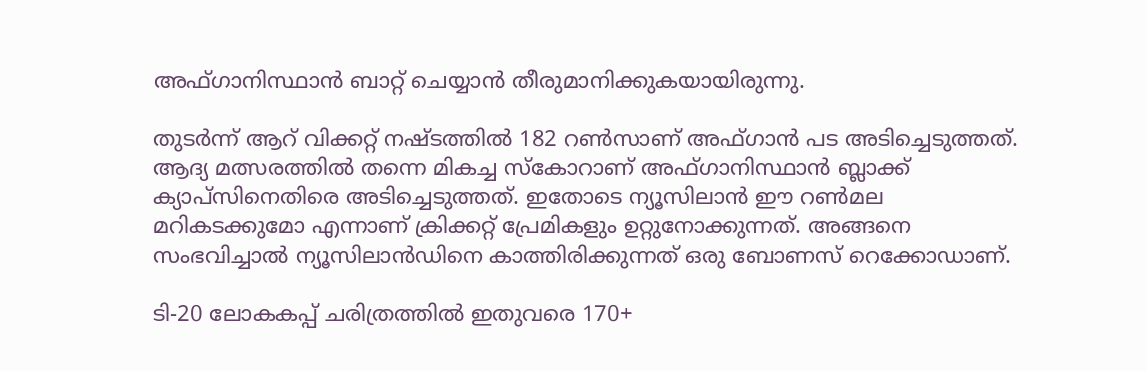അഫ്ഗാനിസ്ഥാന്‍ ബാറ്റ് ചെയ്യാന്‍ തീരുമാനിക്കുകയായിരുന്നു.

തുടര്‍ന്ന് ആറ് വിക്കറ്റ് നഷ്ടത്തില്‍ 182 റണ്‍സാണ് അഫ്ഗാന്‍ പട അടിച്ചെടുത്തത്. ആദ്യ മത്സരത്തില്‍ തന്നെ മികച്ച സ്‌കോറാണ് അഫ്ഗാനിസ്ഥാന്‍ ബ്ലാക്ക് ക്യാപ്‌സിനെതിരെ അടിച്ചെടുത്തത്. ഇതോടെ ന്യൂസിലാന്‍ ഈ റണ്‍മല മറികടക്കുമോ എന്നാണ് ക്രിക്കറ്റ് പ്രേമികളും ഉറ്റുനോക്കുന്നത്. അങ്ങനെ സംഭവിച്ചാല്‍ ന്യൂസിലാന്‍ഡിനെ കാത്തിരിക്കുന്നത് ഒരു ബോണസ് റെക്കോഡാണ്.

ടി-20 ലോകകപ്പ് ചരിത്രത്തില്‍ ഇതുവരെ 170+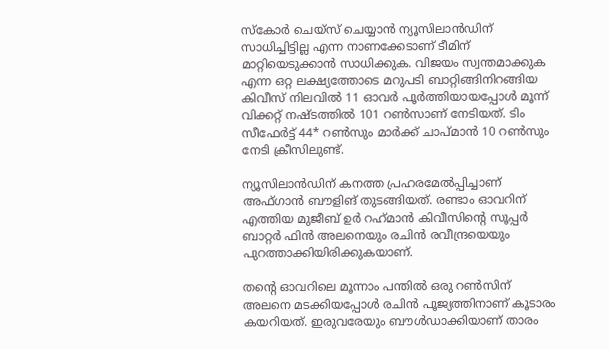സ്‌കോര്‍ ചെയ്‌സ് ചെയ്യാന്‍ ന്യൂസിലാന്‍ഡിന് സാധിച്ചിട്ടില്ല എന്ന നാണക്കേടാണ് ടീമിന് മാറ്റിയെടുക്കാന്‍ സാധിക്കുക. വിജയം സ്വന്തമാക്കുക എന്ന ഒറ്റ ലക്ഷ്യത്തോടെ മറുപടി ബാറ്റിങ്ങിനിറങ്ങിയ കിവീസ് നിലവില്‍ 11 ഓവര്‍ പൂര്‍ത്തിയായപ്പോള്‍ മൂന്ന് വിക്കറ്റ് നഷ്ടത്തില്‍ 101 റണ്‍സാണ് നേടിയത്. ടിം സീഫേര്‍ട്ട് 44* റണ്‍സും മാര്‍ക്ക് ചാപ്മാന്‍ 10 റണ്‍സും നേടി ക്രീസിലുണ്ട്.

ന്യൂസിലാന്‍ഡിന് കനത്ത പ്രഹരമേല്‍പ്പിച്ചാണ് അഫ്ഗാന്‍ ബൗളിങ് തുടങ്ങിയത്. രണ്ടാം ഓവറിന് എത്തിയ മുജീബ് ഉര്‍ റഹ്‌മാന്‍ കിവീസിന്റെ സൂപ്പര്‍ ബാറ്റര്‍ ഫിന്‍ അലനെയും രചിന്‍ രവീന്ദ്രയെയും പുറത്താക്കിയിരിക്കുകയാണ്.

തന്റെ ഓവറിലെ മൂന്നാം പന്തില്‍ ഒരു റണ്‍സിന് അലനെ മടക്കിയപ്പോള്‍ രചിന്‍ പൂജ്യത്തിനാണ് കൂടാരം കയറിയത്. ഇരുവരേയും ബൗള്‍ഡാക്കിയാണ് താരം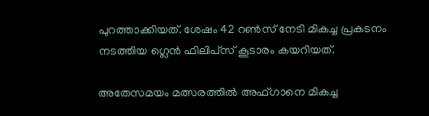പുറത്താക്കിയത്. ശേഷം 42 റണ്‍സ് നേടി മികച്ച പ്രകടനം നടത്തിയ ഗ്ലെന്‍ ഫിലിപ്‌സ് കൂടാരം കയറിയത്.

അതേസമയം മത്സരത്തില്‍ അഫ്ഗാനെ മികച്ച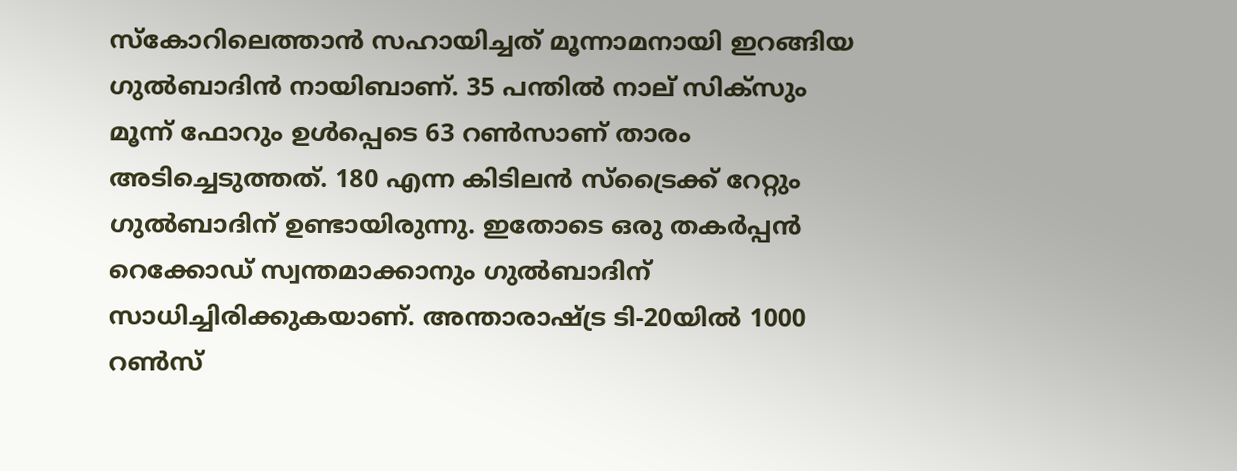സ്‌കോറിലെത്താന്‍ സഹായിച്ചത് മൂന്നാമനായി ഇറങ്ങിയ ഗുല്‍ബാദിന്‍ നായിബാണ്. 35 പന്തില്‍ നാല് സിക്‌സും മൂന്ന് ഫോറും ഉള്‍പ്പെടെ 63 റണ്‍സാണ് താരം അടിച്ചെടുത്തത്. 180 എന്ന കിടിലന്‍ സ്‌ട്രൈക്ക് റേറ്റും ഗുല്‍ബാദിന് ഉണ്ടായിരുന്നു. ഇതോടെ ഒരു തകര്‍പ്പന്‍ റെക്കോഡ് സ്വന്തമാക്കാനും ഗുല്‍ബാദിന് സാധിച്ചിരിക്കുകയാണ്. അന്താരാഷ്ട്ര ടി-20യില്‍ 1000 റണ്‍സ്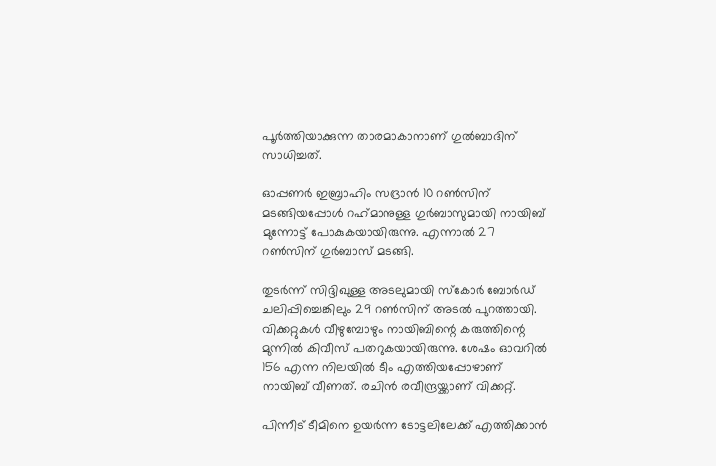പൂര്‍ത്തിയാക്കുന്ന താരമാകാനാണ് ഗുല്‍ബാദിന് സാധിച്ചത്.

ഓപ്പണര്‍ ഇബ്രാഹിം സദ്രാന്‍ 10 റണ്‍സിന് മടങ്ങിയപ്പോള്‍ റഹ്‌മാനുള്ള ഗുര്‍ബാസുമായി നായിബ് മുന്നോട്ട് പോകുകയായിരുന്നു. എന്നാല്‍ 27 റണ്‍സിന് ഗുര്‍ബാസ് മടങ്ങി.

തുടര്‍ന്ന് സിദ്ദിഖുള്ള അടലുമായി സ്‌കോര്‍ ബോര്‍ഡ് ചലിപ്പിച്ചെങ്കിലും 29 റണ്‍സിന് അടല്‍ പുറത്തായി. വിക്കറ്റുകള്‍ വീഴുമ്പോഴും നായിബിന്റെ കരുത്തിന്റെ മുന്നില്‍ കിവീസ് പതറുകയായിരുന്നു. ശേഷം ഓവറില്‍ 156 എന്ന നിലയില്‍ ടീം എത്തിയപ്പോഴാണ് നായിബ് വീണത്. രചിന്‍ രവീന്ദ്രയ്ക്കാണ് വിക്കറ്റ്.

പിന്നീട് ടീമിനെ ഉയര്‍ന്ന ടോട്ടലിലേക്ക് എത്തിക്കാന്‍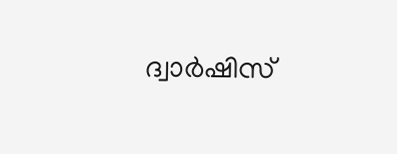ദ്വാര്‍ഷിസ്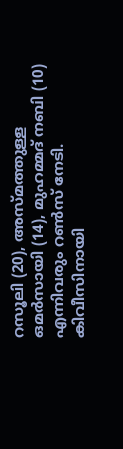റസൂലി (20), അസ്മത്തുള്ള ഒമര്‍സായി (14), മുഹമ്മദ് നബി (10) എന്നിവരും റണ്‍സ് നേടി. കിവീസിനായി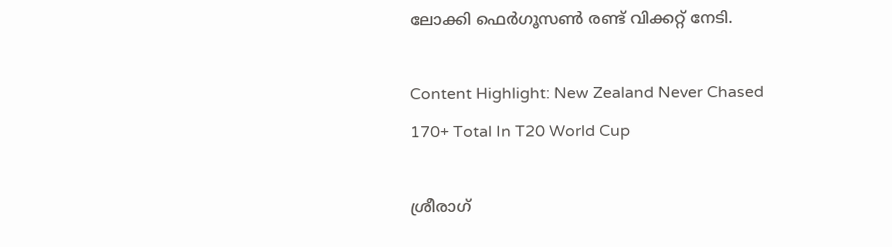ലോക്കി ഫെര്‍ഗൂസണ്‍ രണ്ട് വിക്കറ്റ് നേടി.

Content Highlight: New Zealand Never Chased 170+ Total In T20 World Cup

ശ്രീരാഗ്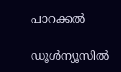പാറക്കല്‍

ഡൂള്‍ന്യൂസില്‍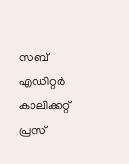സബ് എഡിറ്റര്‍ കാലിക്കറ്റ് പ്രസ്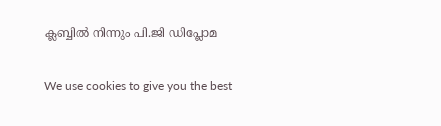ക്ലബ്ബില്‍ നിന്നും പി.ജി ഡിപ്ലോമ

We use cookies to give you the best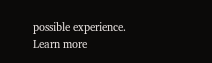possible experience. Learn more